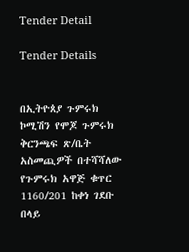Tender Detail

Tender Details


በኢትዮጰያ ጉምሩክ ኮሚሽን የሞጆ ጉምሩክ ቅርንጫፍ ጽ/ቤት አስመጪዎች በተሻሻለው የጉምሩክ አዋጅ ቁጥር 1160/201 ከቀነ ገደቡ በላይ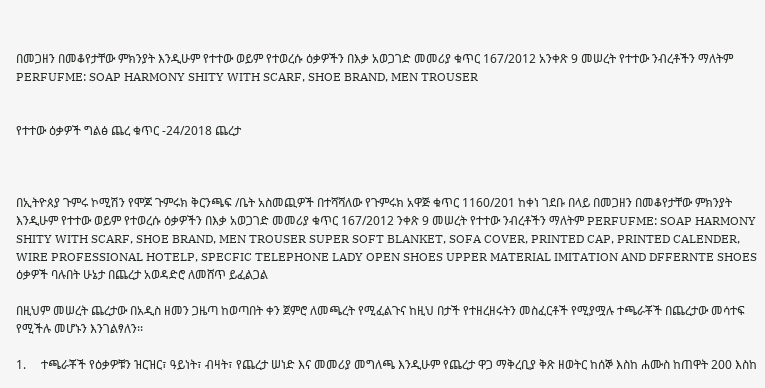በመጋዘን በመቆየታቸው ምክንያት እንዲሁም የተተው ወይም የተወረሱ ዕቃዎችን በእቃ አወጋገድ መመሪያ ቁጥር 167/2012 አንቀጽ 9 መሠረት የተተው ንብረቶችን ማለትም PERFUFME: SOAP HARMONY SHITY WITH SCARF, SHOE BRAND, MEN TROUSER


የተተው ዕቃዎች ግልፅ ጨረ ቁጥር -24/2018 ጨረታ



በኢትዮጰያ ጉምሩ ኮሚሽን የሞጆ ጉምሩክ ቅርንጫፍ /ቤት አስመጪዎች በተሻሻለው የጉምሩክ አዋጅ ቁጥር 1160/201 ከቀነ ገደቡ በላይ በመጋዘን በመቆየታቸው ምክንያት እንዲሁም የተተው ወይም የተወረሱ ዕቃዎችን በእቃ አወጋገድ መመሪያ ቁጥር 167/2012 ንቀጽ 9 መሠረት የተተው ንብረቶችን ማለትም PERFUFME: SOAP HARMONY SHITY WITH SCARF, SHOE BRAND, MEN TROUSER SUPER SOFT BLANKET, SOFA COVER, PRINTED CAP, PRINTED CALENDER, WIRE PROFESSIONAL HOTELP, SPECFIC TELEPHONE LADY OPEN SHOES UPPER MATERIAL IMITATION AND DFFERNTE SHOES ዕቃዎች ባሉበት ሁኔታ በጨረታ አወዳድሮ ለመሸጥ ይፈልጋል

በዚህም መሠረት ጨረታው በአዲስ ዘመን ጋዜጣ ከወጣበት ቀን ጀምሮ ለመጫረት የሚፈልጉና ከዚህ በታች የተዘረዘሩትን መስፈርቶች የሚያሟሉ ተጫራቾች በጨረታው መሳተፍ የሚችሉ መሆኑን እንገልፃለን፡፡

1.     ተጫራቾች የዕቃዎቹን ዝርዝር፣ ዓይነት፣ ብዛት፣ የጨረታ ሠነድ እና መመሪያ መግለጫ እንዲሁም የጨረታ ዋጋ ማቅረቢያ ቅጽ ዘወትር ከሰኞ እስከ ሐሙስ ከጠዋት 200 እስከ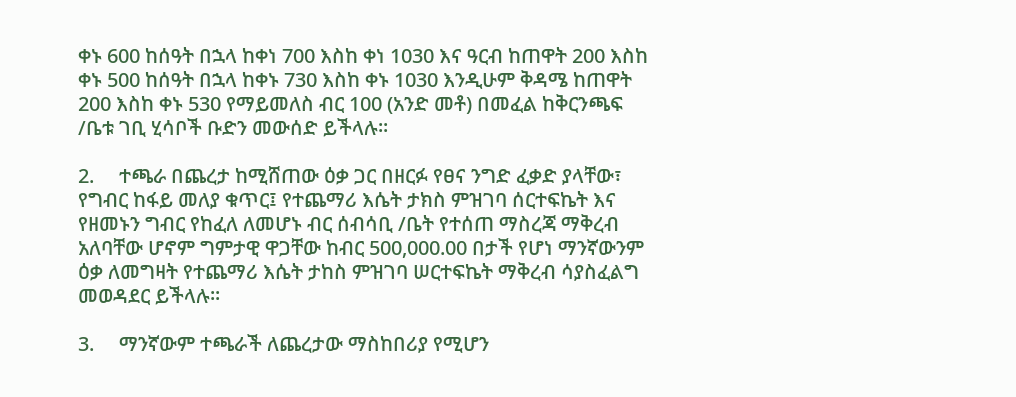ቀኑ 600 ከሰዓት በኋላ ከቀነ 700 እስከ ቀነ 1030 እና ዓርብ ከጠዋት 200 እስከ ቀኑ 500 ከሰዓት በኋላ ከቀኑ 730 እስከ ቀኑ 1030 እንዲሁም ቅዳሜ ከጠዋት 200 እስከ ቀኑ 530 የማይመለስ ብር 100 (አንድ መቶ) በመፈል ከቅርንጫፍ /ቤቱ ገቢ ሂሳቦች ቡድን መውሰድ ይችላሉ፡፡

2.     ተጫራ በጨረታ ከሚሸጠው ዕቃ ጋር በዘርፉ የፀና ንግድ ፈቃድ ያላቸው፣ የግብር ከፋይ መለያ ቁጥር፤ የተጨማሪ እሴት ታክስ ምዝገባ ሰርተፍኬት እና የዘመኑን ግብር የከፈለ ለመሆኑ ብር ሰብሳቢ /ቤት የተሰጠ ማስረጃ ማቅረብ አለባቸው ሆኖም ግምታዊ ዋጋቸው ከብር 500,000.00 በታች የሆነ ማንኛውንም ዕቃ ለመግዛት የተጨማሪ እሴት ታከስ ምዝገባ ሠርተፍኬት ማቅረብ ሳያስፈልግ መወዳደር ይችላሉ፡፡

3.     ማንኛውም ተጫራች ለጨረታው ማስከበሪያ የሚሆን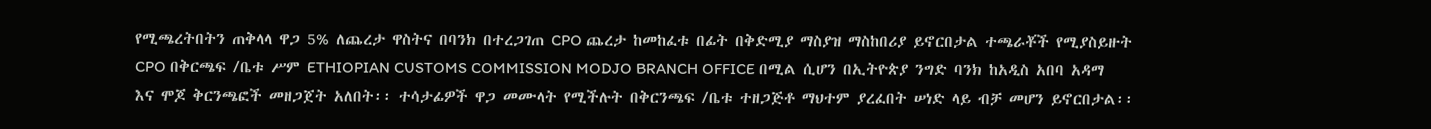የሚጫረትበትን ጠቅላላ ዋጋ 5% ለጨረታ ዋስትና በባንክ በተረጋገጠ CPO ጨረታ ከመከፈቱ በፊት በቅድሚያ ማስያዝ ማስከበሪያ ይኖርበታል ተጫራቾች የሚያስይዙት CPO በቅርጫፍ /ቤቱ ሥም ETHIOPIAN CUSTOMS COMMISSION MODJO BRANCH OFFICE በሚል ሲሆን በኢትዮጵያ ንግድ ባንክ ከአዲስ አበባ አዳማ እና ሞጆ ቅርንጫፎች መዘጋጀት አለበት፡፡ ተሳታፊዎች ዋጋ መሙላት የሚችሉት በቅርንጫፍ /ቤቱ ተዘጋጅቶ ማህተም ያረፈበት ሠነድ ላይ ብቻ መሆን ይኖርበታል፡፡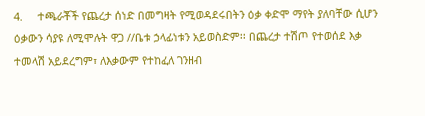4.     ተጫራቾች የጨረታ ሰነድ በመግዛት የሚወዳደሩበትን ዕቃ ቀድሞ ማየት ያለባቸው ሲሆን ዕቃውን ሳያዩ ለሚሞሉት ዋጋ //ቤቱ ኃላፊነቱን አይወስድም፡፡ በጨረታ ተሽጦ የተወሰደ እቃ ተመላሽ አይደረግም፣ ለእቃውም የተከፈለ ገንዘብ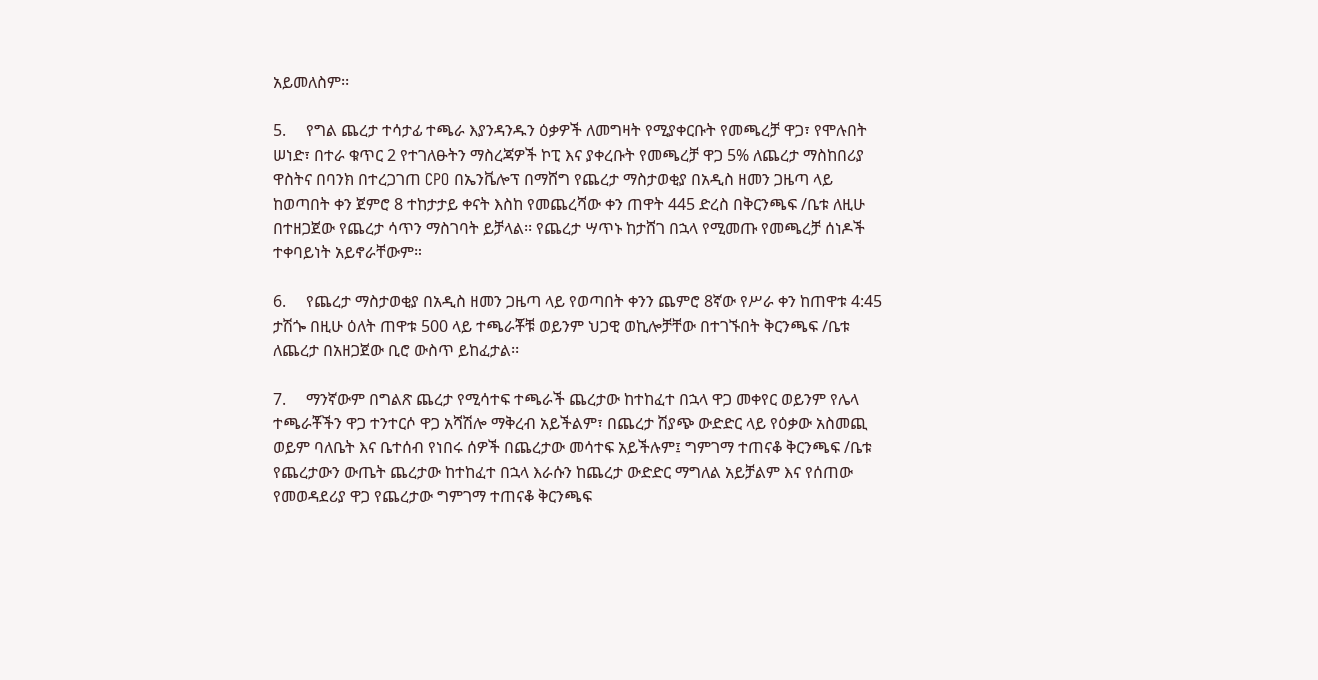አይመለስም፡፡

5.     የግል ጨረታ ተሳታፊ ተጫራ እያንዳንዱን ዕቃዎች ለመግዛት የሚያቀርቡት የመጫረቻ ዋጋ፣ የሞሉበት ሠነድ፣ በተራ ቁጥር 2 የተገለፁትን ማስረጃዎች ኮፒ እና ያቀረቡት የመጫረቻ ዋጋ 5% ለጨረታ ማስከበሪያ ዋስትና በባንክ በተረጋገጠ CPO በኤንቬሎፕ በማሸግ የጨረታ ማስታወቂያ በአዲስ ዘመን ጋዜጣ ላይ ከወጣበት ቀን ጀምሮ 8 ተከታታይ ቀናት እስከ የመጨረሻው ቀን ጠዋት 445 ድረስ በቅርንጫፍ /ቤቱ ለዚሁ በተዘጋጀው የጨረታ ሳጥን ማስገባት ይቻላል፡፡ የጨረታ ሣጥኑ ከታሸገ በኋላ የሚመጡ የመጫረቻ ሰነዶች ተቀባይነት አይኖራቸውም።

6.     የጨረታ ማስታወቂያ በአዲስ ዘመን ጋዜጣ ላይ የወጣበት ቀንን ጨምሮ 8ኛው የሥራ ቀን ከጠዋቱ 4:45 ታሽጐ በዚሁ ዕለት ጠዋቱ 500 ላይ ተጫራቾቹ ወይንም ህጋዊ ወኪሎቻቸው በተገኙበት ቅርንጫፍ /ቤቱ ለጨረታ በአዘጋጀው ቢሮ ውስጥ ይከፈታል፡፡

7.     ማንኛውም በግልጽ ጨረታ የሚሳተፍ ተጫራች ጨረታው ከተከፈተ በኋላ ዋጋ መቀየር ወይንም የሌላ ተጫራቾችን ዋጋ ተንተርሶ ዋጋ አሻሽሎ ማቅረብ አይችልም፣ በጨረታ ሽያጭ ውድድር ላይ የዕቃው አስመጪ ወይም ባለቤት እና ቤተሰብ የነበሩ ሰዎች በጨረታው መሳተፍ አይችሉም፤ ግምገማ ተጠናቆ ቅርንጫፍ /ቤቱ የጨረታውን ውጤት ጨረታው ከተከፈተ በኋላ እራሱን ከጨረታ ውድድር ማግለል አይቻልም እና የሰጠው የመወዳደሪያ ዋጋ የጨረታው ግምገማ ተጠናቆ ቅርንጫፍ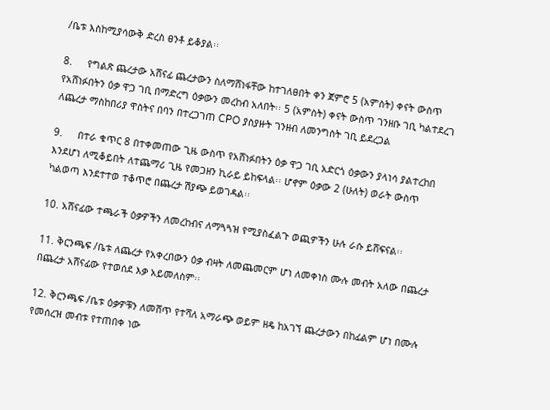/ቤቱ እስከሚያሳውቅ ድረስ ፀንቶ ይቆያል፡፡

8.     የግልጽ ጨረታው አሸናፊ ጨረታውን ስለማሸነፋቸው ከተገለፀበት ቀን ጀምሮ 5 (አምስት) ቀናት ውስጥ የአሸነፉበትን ዕቃ ዋጋ ገቢ በማድረግ ዕቃውን መረከብ አለበት፡፡ 5 (አምስት) ቀናት ውስጥ ገንዘቡ ገቢ ካልተደረገ ለጨረታ ማስከበሪያ ዋስትና በባን በተረጋገጠ CPO ያስያዙት ገንዘብ ለመንግስት ገቢ ይደረጋል

9.     በተራ ቁጥር 8 በተቀመጠው ጊዜ ውስጥ የአሸነፉበትን ዕቃ ዋጋ ገቢ አድርጎ ዕቃውን ያላነሳ ያልተረከበ እንደሆነ ለሚቆይበት ለተጨማሪ ጊዜ የመጋዘን ኪራይ ይከፍላል፡፡ ሆኖም ዕቃው 2 (ሁለት) ወራት ውስጥ ካልወጣ እንደተተወ ተቆጥሮ በጨረታ ሽያጭ ይወገዳል፡፡

10. አሸናፊው ተጫራች ዕቃዎችን ለመረከብና ለማጓጓዝ የሚያስፈልጉ ወጪዎችን ሁሉ ራሱ ይሸፍናል፡፡

11. ቅርንጫፍ /ቤቱ ለጨረታ የአቀረበውን ዕቃ ብዛት ለመጨመርም ሆነ ለመቀነስ ሙሉ መብት አለው በጨረታ በጨረታ አሸናፊው የተወሰደ እቃ አይመለስም፡፡

12. ቅርንጫፍ /ቤቱ ዕቃዎቹን ለመሸጥ የተሻለ አማራጭ ወይም ዘዴ ከአገኘ ጨረታውን በከፊልም ሆነ በሙሉ የመሰረዝ መብቱ የተጠበቀ ነው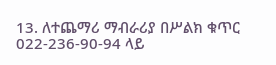13. ለተጨማሪ ማብራሪያ በሥልክ ቁጥር 022-236-90-94 ላይ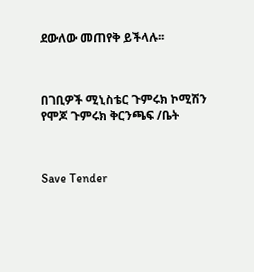ደውለው መጠየቅ ይችላሉ፡፡



በገቢዎች ሚኒስቴር ጉምሩክ ኮሚሽን የሞጆ ጉምሩክ ቅርንጫፍ /ቤት



Save Tender